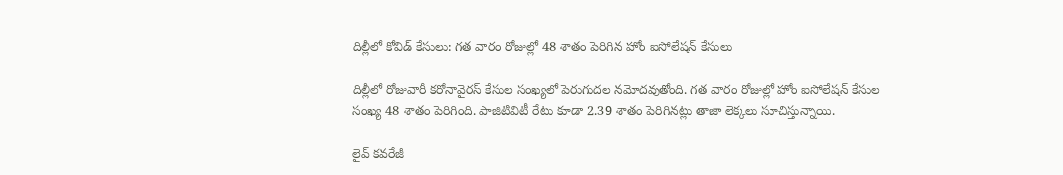దిల్లీలో కోవిడ్ కేసులు: గత వారం రోజుల్లో 48 శాతం పెరిగిన హోం ఐసోలేషన్ కేసులు

దిల్లీలో రోజువారీ కరోనావైరస్ కేసుల సంఖ్యలో పెరుగుదల నమోదవుతోంది. గత వారం రోజుల్లో హోం ఐసోలేషన్‌ కేసుల సంఖ్య 48 శాతం పెరిగింది. పాజిటివిటీ రేటు కూడా 2.39 శాతం పెరిగినట్లు తాజా లెక్కలు సూచిస్తున్నాయి.

లైవ్ కవరేజీ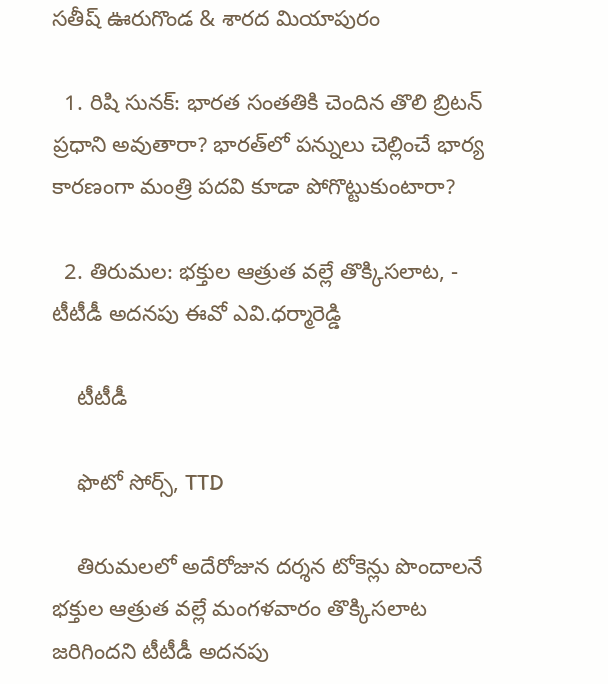సతీష్ ఊరుగొండ & శారద మియాపురం

  1. రిషి సునక్: భారత సంతతికి చెందిన తొలి బ్రిటన్ ప్రధాని అవుతారా? భారత్‌లో పన్నులు చెల్లించే భార్య కారణంగా మంత్రి పదవి కూడా పోగొట్టుకుంటారా?

  2. తిరుమల: భక్తుల ఆత్రుత వల్లే తొక్కిసలాట, - టీటీడీ అద‌న‌పు ఈవో ఎవి.ధ‌ర్మారెడ్డి

    టీటీడీ

    ఫొటో సోర్స్, TTD

    తిరుమలలో అదేరోజున దర్శన టోకెన్లు పొందాల‌నే భక్తుల ఆత్రుత వల్లే మంగళవారం తొక్కిసలాట జరిగిందని టీటీడీ అద‌న‌పు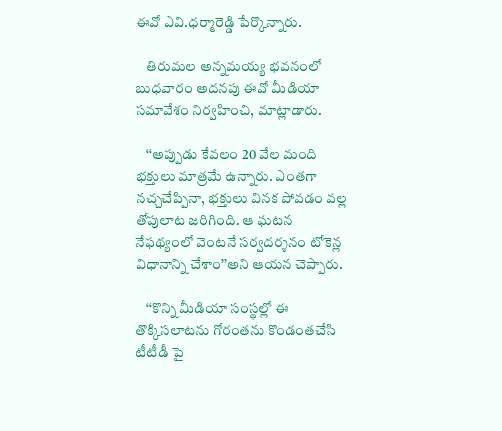ఈవో ఎవి.ధ‌ర్మారెడ్డి పేర్కొన్నారు.

    తిరుమ‌ల అన్న‌మ‌య్య భ‌వ‌నంలో బుధ‌వారం అద‌న‌పు ఈవో మీడియా స‌మావేశం నిర్వ‌హించి, మాట్లాడారు.

    ‘‘అప్పుడు కేవ‌లం 20 వేల మంది భ‌క్తులు మాత్రమే ఉన్నారు. ఎంత‌గా న‌చ్చ‌చేప్పినా, భక్తులు వినక పోవ‌డం వ‌ల్ల తోపులాట జ‌రిగింది. ఆ ఘటన నేఫథ్యంలో వెంటనే సర్వదర్శనం టోకెన్ల‌ విధానాన్ని చేశాం’’అని ఆయన చెప్పారు.

    ‘‘కొన్ని మీడియా సంస్థల్లో ఈ తొక్కిసలాటను గోరంతను కొండంతచేసి టీటీడీ పై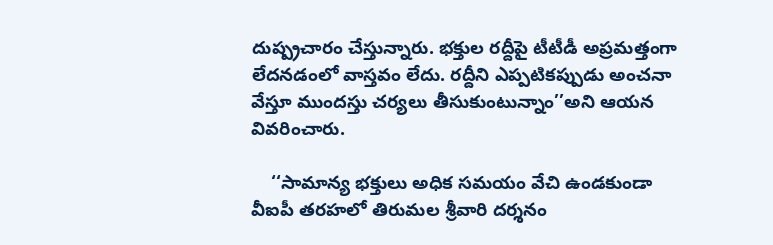దుష్ప్రచారం చేస్తున్నారు. భక్తుల రద్దీపై టీటీడీ అప్రమత్తంగా లేదనడంలో వాస్తవం లేదు. రద్దీని ఎప్ప‌టిక‌ప్పుడు అంచనా వేస్తూ ముంద‌స్తు చర్యలు తీసుకుంటున్నాం’’అని ఆయన వివరించారు.

    ‘‘సామాన్య భక్తులు అధిక స‌మ‌యం వేచి ఉండ‌కుండా వీఐపీ తరహలో తిరుమ‌ల శ్రీ‌వారి దర్శనం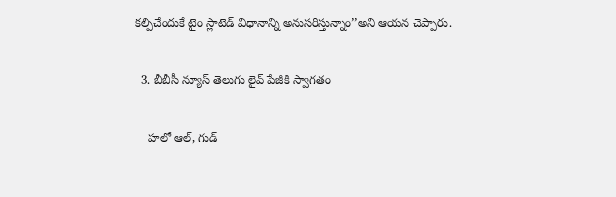కల్పిచేందుకే టైం స్లాటెడ్ విధానాన్ని అనుసరిస్తున్నాం’’అని ఆయన చెప్పారు.

  3. బీబీసీ న్యూస్ తెలుగు లైవ్ పేజీకి స్వాగతం

    హలో ఆల్, గుడ్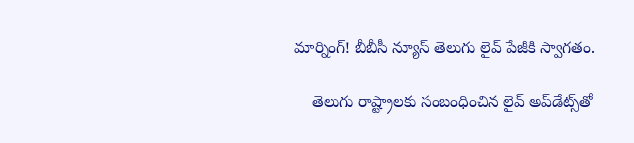మార్నింగ్! బీబీసీ న్యూస్ తెలుగు లైవ్ పేజీకి స్వాగతం.

    తెలుగు రాష్ట్రాలకు సంబంధించిన లైవ్ అప్‌డేట్స్‌తో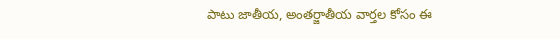పాటు జాతీయ, అంతర్జాతీయ వార్తల కోసం ఈ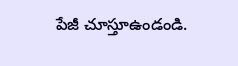పేజీ చూస్తూఉండండి.